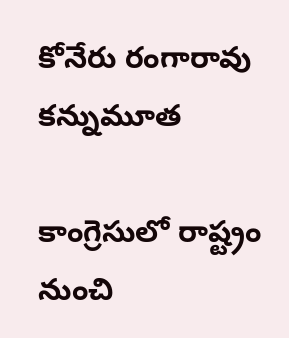కోనేరు రంగారావు కన్నుమూత

కాంగ్రెసులో రాష్ట్రం నుంచి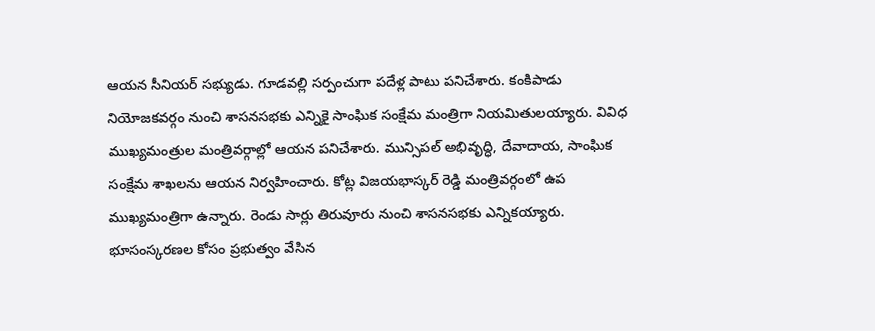ఆయన సీనియర్ సభ్యుడు. గూడవల్లి సర్పంచుగా పదేళ్ల పాటు పనిచేశారు. కంకిపాడు నియోజకవర్గం నుంచి శాసనసభకు ఎన్నికై సాంఘిక సంక్షేమ మంత్రిగా నియమితులయ్యారు. వివిధ ముఖ్యమంత్రుల మంత్రివర్గాల్లో ఆయన పనిచేశారు. మున్సిపల్ అభివృద్ధి, దేవాదాయ, సాంఘిక సంక్షేమ శాఖలను ఆయన నిర్వహించారు. కోట్ల విజయభాస్కర్ రెడ్డి మంత్రివర్గంలో ఉప ముఖ్యమంత్రిగా ఉన్నారు. రెండు సార్లు తిరువూరు నుంచి శాసనసభకు ఎన్నికయ్యారు.
భూసంస్కరణల కోసం ప్రభుత్వం వేసిన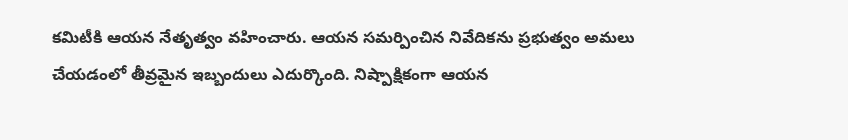కమిటీకి ఆయన నేతృత్వం వహించారు. ఆయన సమర్పించిన నివేదికను ప్రభుత్వం అమలు చేయడంలో తీవ్రమైన ఇబ్బందులు ఎదుర్కొంది. నిష్పాక్షికంగా ఆయన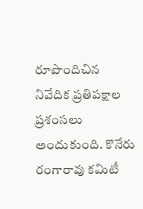రూపొందిచిన నివేదిక ప్రతిపక్షాల ప్రశంసలు అందుకుంది. కొనేరు రంగారావు కమిటీ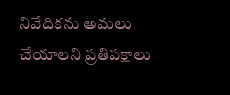నివేదికను అమలు చేయాలని ప్రతిపక్షాలు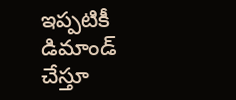ఇప్పటికీ డిమాండ్ చేస్తూ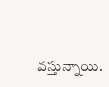వస్తున్నాయి.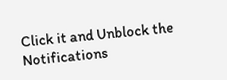Click it and Unblock the Notifications